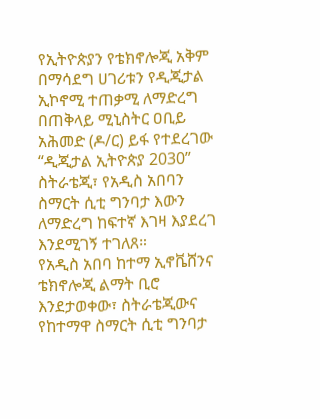የኢትዮጵያን የቴክኖሎጂ አቅም በማሳደግ ሀገሪቱን የዲጂታል ኢኮኖሚ ተጠቃሚ ለማድረግ በጠቅላይ ሚኒስትር ዐቢይ አሕመድ (ዶ/ር) ይፋ የተደረገው “ዲጂታል ኢትዮጵያ 2030” ስትራቴጂ፣ የአዲስ አበባን ስማርት ሲቲ ግንባታ እውን ለማድረግ ከፍተኛ እገዛ እያደረገ እንደሚገኝ ተገለጸ።
የአዲስ አበባ ከተማ ኢኖቬሸንና ቴክኖሎጂ ልማት ቢሮ እንደታወቀው፣ ስትራቴጂውና የከተማዋ ስማርት ሲቲ ግንባታ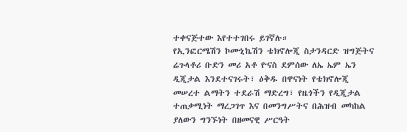ተቀናጅተው እየተተገበሩ ይገኛሉ።
የኢንፎርሜሽን ኮሙኒኬሽን ቴክኖሎጂ ስታንዳርድ ዝግጅትና ሬጉላቶሪ ቡድን መሪ አቶ ዮናስ ደምሰው ለኤ ኤም ኤን ዲጂታል እንደተናገሩት፣ ዕቅዱ በዋናነት የቴክኖሎጂ መሠረተ ልማትን ተደራሽ ማድረግ፣ የዜጎችን የዲጂታል ተጠቃሚነት ማረጋገጥ እና በመንግሥትና በሕዝብ መካከል ያለውን ግንኙነት በዘመናዊ ሥርዓት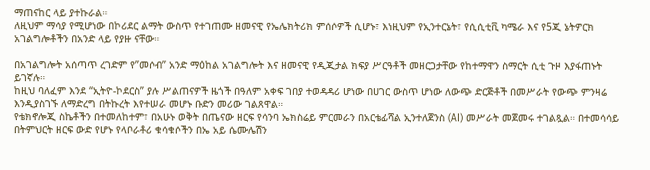ማጠናከር ላይ ያተኩራል።
ለዚህም ማሳያ የሚሆነው በኮሪደር ልማት ውስጥ የተገጠሙ ዘመናዊ የኤሌክትሪክ ምሰሶዎች ሲሆኑ፣ እነዚህም የኢንተርኔት፣ የሲሲቲቪ ካሜራ እና የ5ጂ ኔትዎርክ አገልግሎቶችን በአንድ ላይ የያዙ ናቸው።

በአገልግሎት አሰጣጥ ረገድም የ”መሶብ” አንድ ማዕከል አገልግሎት እና ዘመናዊ የዲጂታል ክፍያ ሥርዓቶች መዘርጋታቸው የከተማዋን ስማርት ሲቲ ጉዞ እያፋጠኑት ይገኛሉ።
ከዚህ ባለፈም እንደ “ኢትዮ-ኮደርስ” ያሉ ሥልጠናዎች ዜጎች በዓለም አቀፍ ገበያ ተወዳዳሪ ሆነው በሀገር ውስጥ ሆነው ለውጭ ድርጅቶች በመሥራት የውጭ ምንዛሬ እንዲያስገኙ ለማድረግ በትኩረት እየተሠራ መሆኑ ቡድን መሪው ገልጸዋል።
የቴክኖሎጂ ስኬቶችን በተመለከተም፣ በአሁኑ ወቅት በጤናው ዘርፍ የሳንባ ኤክስሬይ ምርመራን በአርቴፊሻል ኢንተለጀንስ (AI) መሥራት መጀመሩ ተገልጿል። በተመሳሳይ በትምህርት ዘርፍ ውድ የሆኑ የላቦራቶሪ ቁሳቁሶችን በኤ አይ ሴሙሌሽን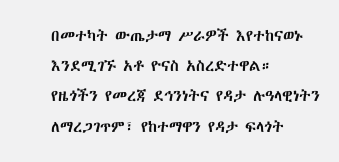በመተካት ውጤታማ ሥራዎች እየተከናወኑ እንደሚገኙ አቶ ዮናስ አስረድተዋል።
የዜጎችን የመረጃ ደኅንነትና የዳታ ሉዓላዊነትን ለማረጋገጥም፣ የከተማዋን የዳታ ፍላጎት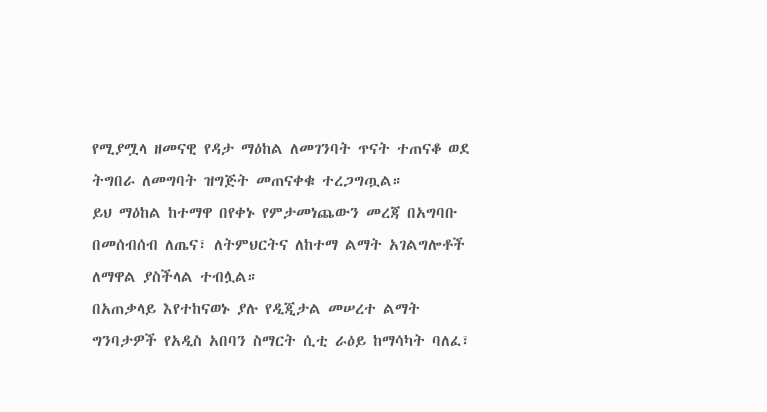የሚያሟላ ዘመናዊ የዳታ ማዕከል ለመገንባት ጥናት ተጠናቆ ወደ ትግበራ ለመግባት ዝግጅት መጠናቀቁ ተረጋግጧል።
ይህ ማዕከል ከተማዋ በየቀኑ የምታመነጨውን መረጃ በአግባቡ በመሰብሰብ ለጤና፣ ለትምህርትና ለከተማ ልማት አገልግሎቶች ለማዋል ያስችላል ተብሏል።
በአጠቃላይ እየተከናወኑ ያሉ የዲጂታል መሠረተ ልማት ግንባታዎች የአዲስ አበባን ስማርት ሲቲ ራዕይ ከማሳካት ባለፈ፣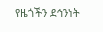የዜጎችን ደኅንነት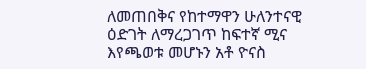ለመጠበቅና የከተማዋን ሁለንተናዊ ዕድገት ለማረጋገጥ ከፍተኛ ሚና እየጫወቱ መሆኑን አቶ ዮናስ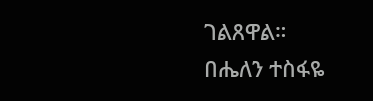ገልጸዋል።
በሔለን ተስፋዬ